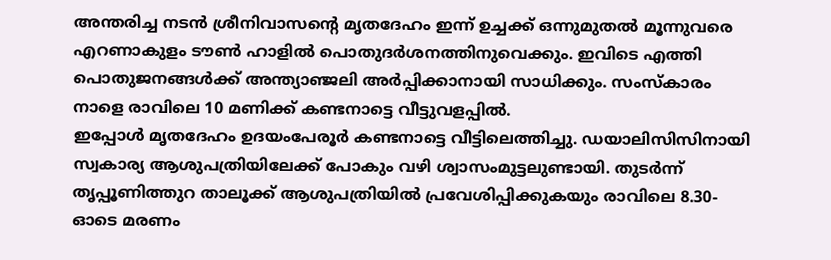അന്തരിച്ച നടൻ ശ്രീനിവാസന്റെ മൃതദേഹം ഇന്ന് ഉച്ചക്ക് ഒന്നുമുതൽ മൂന്നുവരെ എറണാകുളം ടൗൺ ഹാളിൽ പൊതുദർശനത്തിനുവെക്കും. ഇവിടെ എത്തി പൊതുജനങ്ങൾക്ക് അന്ത്യാഞ്ജലി അർപ്പിക്കാനായി സാധിക്കും. സംസ്കാരം നാളെ രാവിലെ 10 മണിക്ക് കണ്ടനാട്ടെ വീട്ടുവളപ്പിൽ.
ഇപ്പോൾ മൃതദേഹം ഉദയംപേരൂർ കണ്ടനാട്ടെ വീട്ടിലെത്തിച്ചു. ഡയാലിസിസിനായി സ്വകാര്യ ആശുപത്രിയിലേക്ക് പോകും വഴി ശ്വാസംമുട്ടലുണ്ടായി. തുടർന്ന് തൃപ്പൂണിത്തുറ താലൂക്ക് ആശുപത്രിയിൽ പ്രവേശിപ്പിക്കുകയും രാവിലെ 8.30-ഓടെ മരണം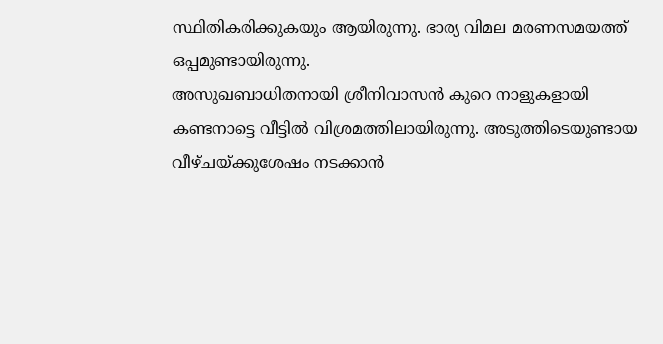സ്ഥിതികരിക്കുകയും ആയിരുന്നു. ഭാര്യ വിമല മരണസമയത്ത് ഒപ്പമുണ്ടായിരുന്നു.
അസുഖബാധിതനായി ശ്രീനിവാസൻ കുറെ നാളുകളായി കണ്ടനാട്ടെ വീട്ടിൽ വിശ്രമത്തിലായിരുന്നു. അടുത്തിടെയുണ്ടായ വീഴ്ചയ്ക്കുശേഷം നടക്കാൻ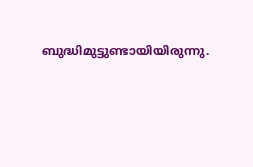ബുദ്ധിമുട്ടുണ്ടായിയിരുന്നു.